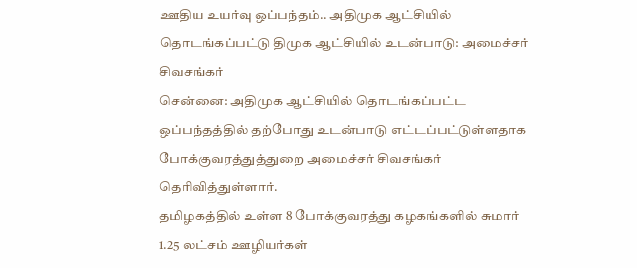ஊதிய உயர்வு ஒப்பந்தம்.. அதிமுக ஆட்சியில் தொடங்கப்பட்டு திமுக ஆட்சியில் உடன்பாடு: அமைச்சர் சிவசங்கர்
சென்னை: அதிமுக ஆட்சியில் தொடங்கப்பட்ட ஒப்பந்தத்தில் தற்போது உடன்பாடு எட்டப்பட்டுள்ளதாக போக்குவரத்துத்துறை அமைச்சர் சிவசங்கர் தெரிவித்துள்ளார்.
தமிழகத்தில் உள்ள 8 போக்குவரத்து கழகங்களில் சுமார் 1.25 லட்சம் ஊழியர்கள்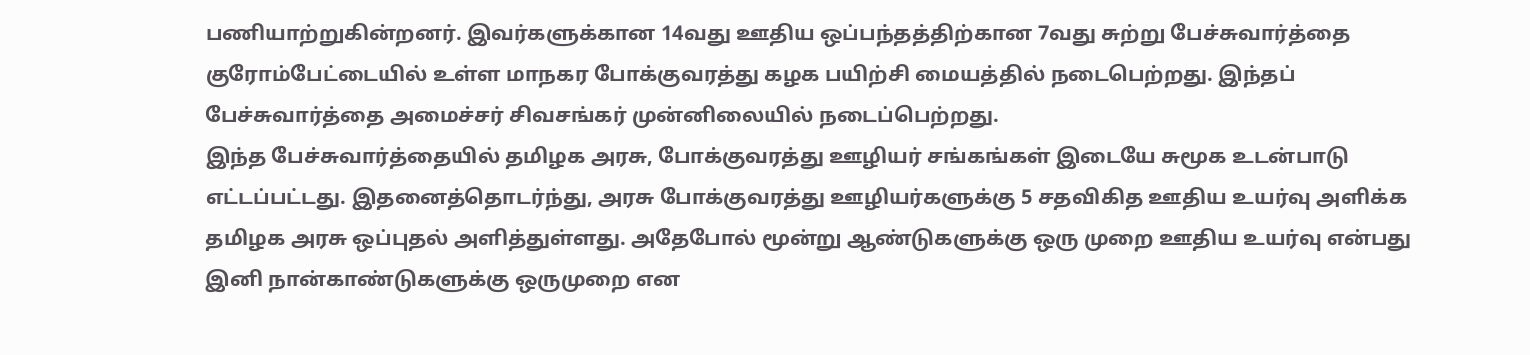பணியாற்றுகின்றனர். இவர்களுக்கான 14வது ஊதிய ஒப்பந்தத்திற்கான 7வது சுற்று பேச்சுவார்த்தை குரோம்பேட்டையில் உள்ள மாநகர போக்குவரத்து கழக பயிற்சி மையத்தில் நடைபெற்றது. இந்தப் பேச்சுவார்த்தை அமைச்சர் சிவசங்கர் முன்னிலையில் நடைப்பெற்றது.
இந்த பேச்சுவார்த்தையில் தமிழக அரசு, போக்குவரத்து ஊழியர் சங்கங்கள் இடையே சுமூக உடன்பாடு எட்டப்பட்டது. இதனைத்தொடர்ந்து, அரசு போக்குவரத்து ஊழியர்களுக்கு 5 சதவிகித ஊதிய உயர்வு அளிக்க தமிழக அரசு ஒப்புதல் அளித்துள்ளது. அதேபோல் மூன்று ஆண்டுகளுக்கு ஒரு முறை ஊதிய உயர்வு என்பது இனி நான்காண்டுகளுக்கு ஒருமுறை என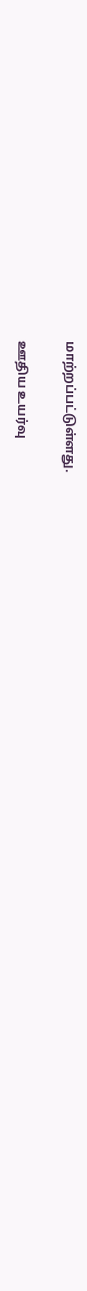மாற்றப்பட்டுள்ளது.

ஊதிய உயர்வு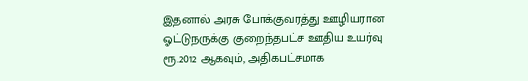இதனால் அரசு போக்குவரத்து ஊழியரான ஓட்டுநருக்கு குறைந்தபட்ச ஊதிய உயர்வு ரூ.2012 ஆகவும், அதிகபட்சமாக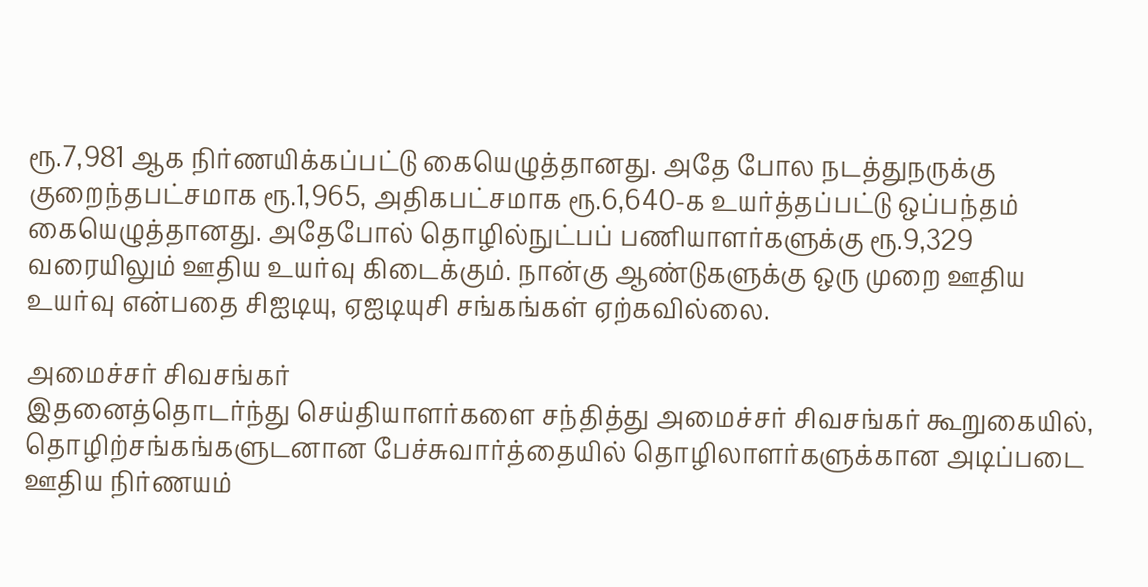ரூ.7,981 ஆக நிர்ணயிக்கப்பட்டு கையெழுத்தானது. அதே போல நடத்துநருக்கு குறைந்தபட்சமாக ரூ.1,965, அதிகபட்சமாக ரூ.6,640-க உயர்த்தப்பட்டு ஒப்பந்தம் கையெழுத்தானது. அதேபோல் தொழில்நுட்பப் பணியாளர்களுக்கு ரூ.9,329 வரையிலும் ஊதிய உயர்வு கிடைக்கும். நான்கு ஆண்டுகளுக்கு ஒரு முறை ஊதிய உயர்வு என்பதை சிஐடியு, ஏஐடியுசி சங்கங்கள் ஏற்கவில்லை.

அமைச்சர் சிவசங்கர்
இதனைத்தொடர்ந்து செய்தியாளர்களை சந்தித்து அமைச்சர் சிவசங்கர் கூறுகையில், தொழிற்சங்கங்களுடனான பேச்சுவார்த்தையில் தொழிலாளர்களுக்கான அடிப்படை ஊதிய நிர்ணயம்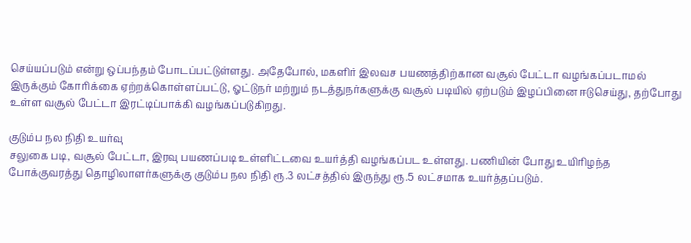செய்யப்படும் என்று ஒப்பந்தம் போடப்பட்டுள்ளது. அதேபோல், மகளிர் இலவச பயணத்திற்கான வசூல் பேட்டா வழங்கப்படாமல் இருக்கும் கோரிக்கை ஏற்றக்கொள்ளப்பட்டு, ஓட்டுநர் மற்றும் நடத்துநர்களுக்கு வசூல் படியில் ஏற்படும் இழப்பினை ஈடுசெய்து, தற்போது உள்ள வசூல் பேட்டா இரட்டிப்பாக்கி வழங்கப்படுகிறது.

குடும்ப நல நிதி உயர்வு
சலுகை படி, வசூல் பேட்டா, இரவு பயணப்படி உள்ளிட்டவை உயர்த்தி வழங்கப்பட உள்ளது. பணியின் போது உயிரிழந்த போக்குவரத்து தொழிலாளர்களுக்கு குடும்ப நல நிதி ரூ.3 லட்சத்தில் இருந்து ரூ.5 லட்சமாக உயர்த்தப்படும்.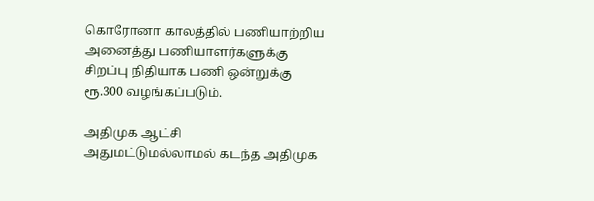கொரோனா காலத்தில் பணியாற்றிய அனைத்து பணியாளர்களுக்கு சிறப்பு நிதியாக பணி ஒன்றுக்கு ரூ.300 வழங்கப்படும்.

அதிமுக ஆட்சி
அதுமட்டுமல்லாமல் கடந்த அதிமுக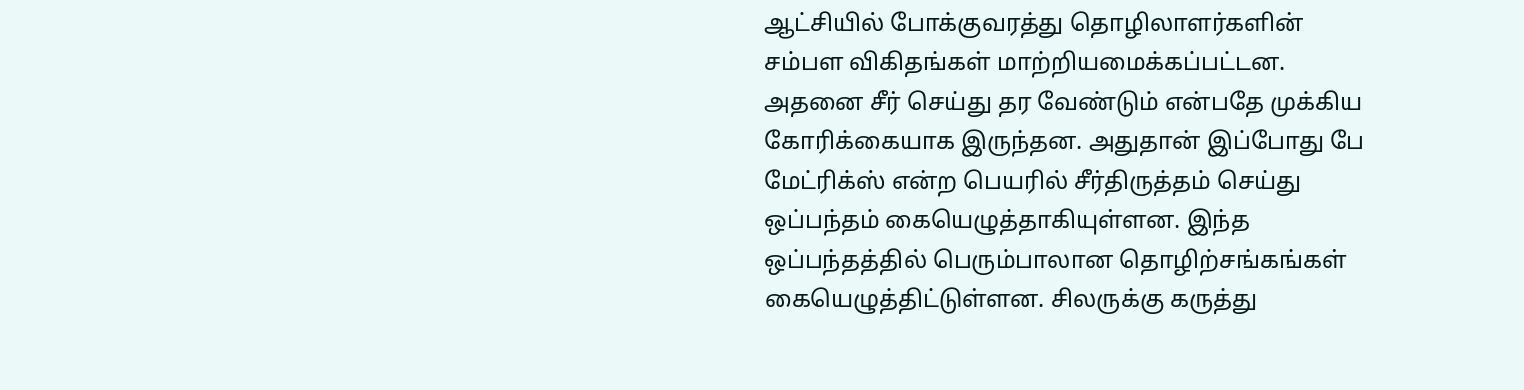ஆட்சியில் போக்குவரத்து தொழிலாளர்களின் சம்பள விகிதங்கள் மாற்றியமைக்கப்பட்டன. அதனை சீர் செய்து தர வேண்டும் என்பதே முக்கிய கோரிக்கையாக இருந்தன. அதுதான் இப்போது பே மேட்ரிக்ஸ் என்ற பெயரில் சீர்திருத்தம் செய்து ஒப்பந்தம் கையெழுத்தாகியுள்ளன. இந்த ஒப்பந்தத்தில் பெரும்பாலான தொழிற்சங்கங்கள் கையெழுத்திட்டுள்ளன. சிலருக்கு கருத்து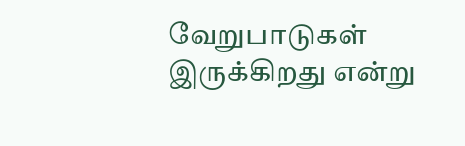வேறுபாடுகள் இருக்கிறது என்று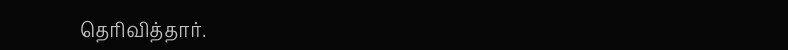தெரிவித்தார்.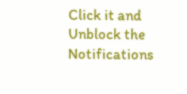Click it and Unblock the Notifications